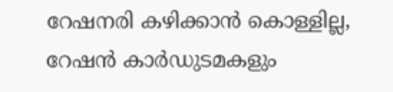റേഷനരി കഴിക്കാന്‍ കൊള്ളില്ല, റേഷന്‍ കാര്‍ഡുടമകളും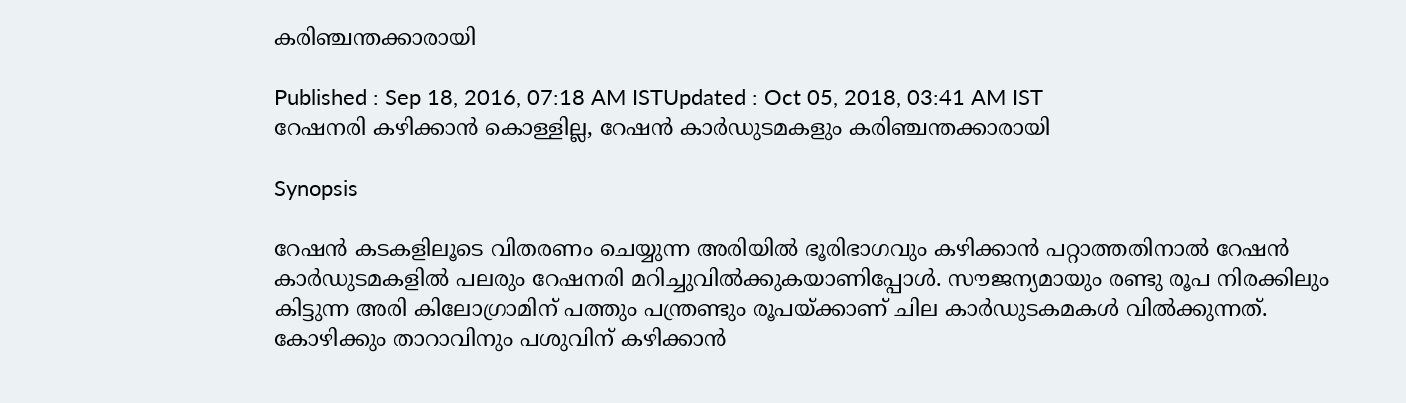കരിഞ്ചന്തക്കാരായി

Published : Sep 18, 2016, 07:18 AM ISTUpdated : Oct 05, 2018, 03:41 AM IST
റേഷനരി കഴിക്കാന്‍ കൊള്ളില്ല, റേഷന്‍ കാര്‍ഡുടമകളും കരിഞ്ചന്തക്കാരായി

Synopsis

റേഷന്‍ കടകളിലൂടെ വിതരണം ചെയ്യുന്ന അരിയില്‍ ഭൂരിഭാഗവും കഴിക്കാന്‍ പറ്റാത്തതിനാല്‍ റേഷന്‍ കാര്‍ഡുടമകളില്‍ പലരും റേഷനരി മറിച്ചുവില്‍ക്കുകയാണിപ്പോള്‍. സൗജന്യമായും രണ്ടു രൂപ നിരക്കിലും കിട്ടുന്ന അരി കിലോഗ്രാമിന് പത്തും പന്ത്രണ്ടും രൂപയ്ക്കാണ് ചില കാര്‍ഡുടകമകള്‍ വില്‍ക്കുന്നത്. കോഴിക്കും താറാവിനും പശുവിന് കഴിക്കാന്‍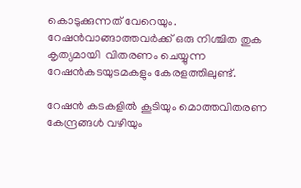കൊടുക്കുന്നത് വേറെയും. റേഷന്‍വാങ്ങാത്തവര്‍ക്ക് ഒരു നിശ്ചിത തുക കൃത്യമായി  വിതരണം ചെയ്യുന്ന റേഷന്‍കടയുടമകളും കേരളത്തിലുണ്ട്.

റേഷന്‍ കടകളില്‍ കൂടിയും മൊത്തവിതരണ കേന്ദ്രങ്ങള്‍ വഴിയും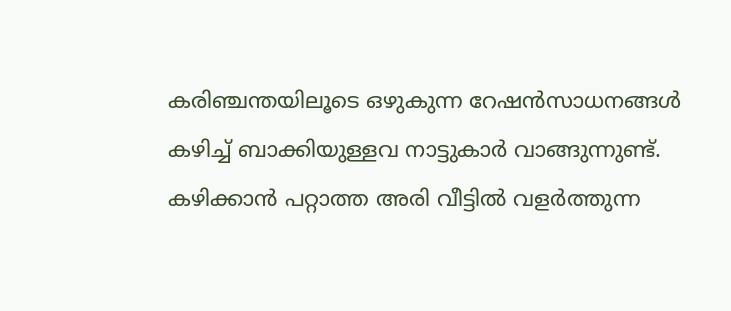കരിഞ്ചന്തയിലൂടെ ഒഴുകുന്ന റേഷന്‍സാധനങ്ങള്‍ കഴിച്ച് ബാക്കിയുള്ളവ നാട്ടുകാര്‍ വാങ്ങുന്നുണ്ട്. കഴിക്കാന്‍ പറ്റാത്ത അരി വീട്ടില്‍ വളര്‍ത്തുന്ന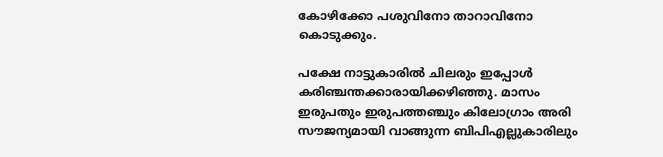കോഴിക്കോ പശുവിനോ താറാവിനോ കൊടുക്കും.

പക്ഷേ നാട്ടുകാരില്‍ ചിലരും ഇപ്പോള്‍ കരിഞ്ചന്തക്കാരായിക്കഴിഞ്ഞു. മാസം ഇരുപതും ഇരുപത്ത‌ഞ്ചും കിലോഗ്രാം അരി സൗജന്യമായി വാങ്ങുന്ന ബിപിഎല്ലുകാരിലും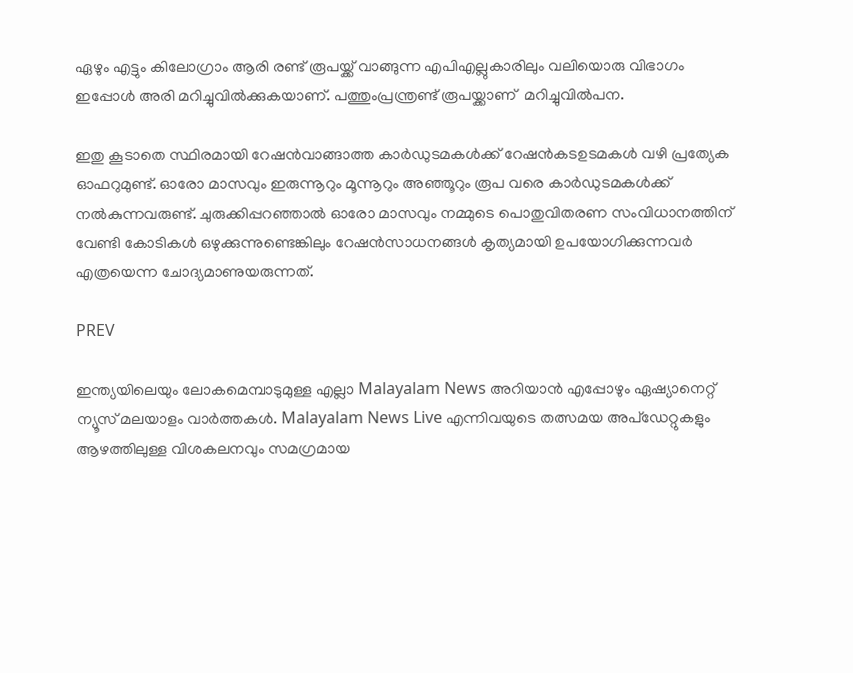ഏഴും എട്ടും കിലോഗ്രാം ആരി രണ്ട് രൂപയ്ക്ക് വാങ്ങുന്ന എപിഎല്ലുകാരിലും വലിയൊരു വിഭാഗം ഇപ്പോള്‍ അരി മറിച്ചുവില്‍ക്കുകയാണ്. പത്തുംപ്രന്ത്രണ്ട് രൂപയ്ക്കാണ്  മറിച്ചുവില്‍പന.

ഇതു കൂടാതെ സ്ഥിരമായി റേഷന്‍വാങ്ങാത്ത കാര്‍ഡുടമകള്‍ക്ക് റേഷന്‍കടഉടമകള്‍ വഴി പ്രത്യേക ഓഫറുമുണ്ട്. ഓരോ മാസവും ഇരുന്നൂറും മൂന്നൂറും അഞ്ഞൂറും രൂപ വരെ കാര്‍ഡുടമകള്‍ക്ക് നല്‍കുന്നവരുണ്ട്. ചുരുക്കിപ്പറഞ്ഞാല്‍ ഓരോ മാസവും നമ്മുടെ പൊതുവിതരണ സംവിധാനത്തിന് വേണ്ടി കോടികള്‍ ഒഴുക്കുന്നുണ്ടെങ്കിലും റേഷന്‍സാധനങ്ങള്‍ കൃത്യമായി ഉപയോഗിക്കുന്നവര്‍ എത്രയെന്ന ചോദ്യമാണുയരുന്നത്.

PREV

ഇന്ത്യയിലെയും ലോകമെമ്പാടുമുള്ള എല്ലാ Malayalam News അറിയാൻ എപ്പോഴും ഏഷ്യാനെറ്റ് ന്യൂസ് മലയാളം വാർത്തകൾ. Malayalam News Live എന്നിവയുടെ തത്സമയ അപ്‌ഡേറ്റുകളും ആഴത്തിലുള്ള വിശകലനവും സമഗ്രമായ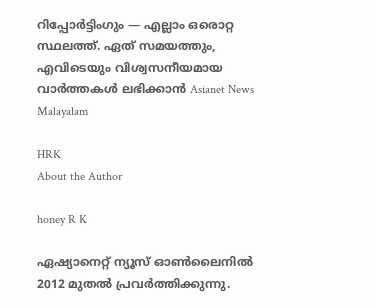റിപ്പോർട്ടിംഗും — എല്ലാം ഒരൊറ്റ സ്ഥലത്ത്. ഏത് സമയത്തും, എവിടെയും വിശ്വസനീയമായ വാർത്തകൾ ലഭിക്കാൻ Asianet News Malayalam

HRK
About the Author

honey R K

ഏഷ്യാനെറ്റ് ന്യൂസ് ഓണ്‍ലൈനില്‍ 2012 മുതല്‍ പ്രവര്‍ത്തിക്കുന്നു.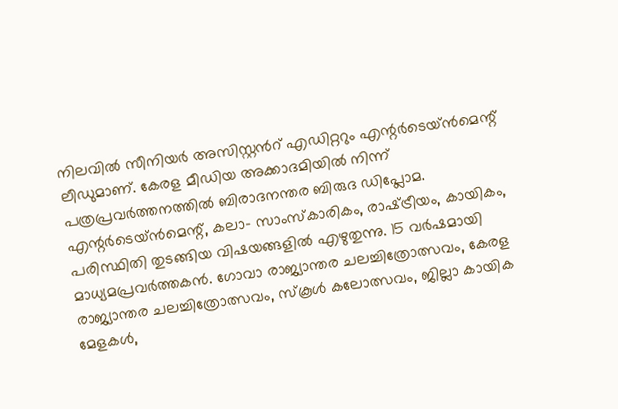നിലവില്‍ സീനിയര്‍ അസിസ്റ്റന്‍റ് എഡിറ്ററും എന്റര്‍ടെയ്‍ൻമെന്റ് ലീഡുമാണ്. കേരള മീഡിയ അക്കാദമിയില്‍ നിന്ന് പത്രപ്രവര്‍ത്തനത്തില്‍ ബിരാദനന്തര ബിരുദ ഡിപ്ലോമ. എന്റര്‍ടെയ്‍ൻമെന്റ്, കലാ- സാംസ്‍കാരികം, രാഷ്‍ട്രീയം, കായികം, പരിസ്ഥിതി തുടങ്ങിയ വിഷയങ്ങളില്‍ എഴുതുന്നു. 15 വര്‍ഷമായി മാധ്യമപ്രവര്‍ത്തകൻ. ഗോവാ രാജ്യാന്തര ചലച്ചിത്രോത്സവം, കേരള രാജ്യാന്തര ചലച്ചിത്രോത്സവം, സ്‍കൂള്‍ കലോത്സവം, ജില്ലാ കായിക മേളകള്‍,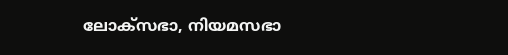ലോക്സഭാ, നിയമസഭാ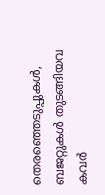തെരഞ്ഞെടുപ്പുകള്‍, ബജറ്റുകള്‍ തുടങ്ങിയവ കവര്‍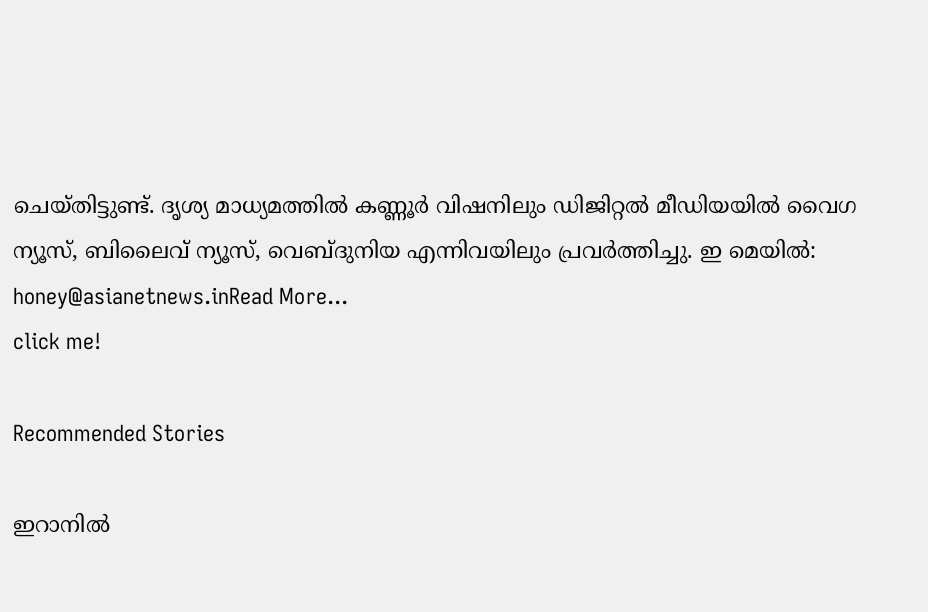ചെയ്‍തിട്ടുണ്ട്. ദൃശ്യ മാധ്യമത്തില്‍ കണ്ണൂര്‍ വിഷനിലും ഡിജിറ്റൽ മീഡിയയില്‍ വൈഗ ന്യൂസ്, ബിലൈവ് ന്യൂസ്, വെബ്‍ദുനിയ എന്നിവയിലും പ്രവര്‍ത്തിച്ചു. ഇ മെയില്‍: honey@asianetnews.inRead More...
click me!

Recommended Stories

ഇറാനിൽ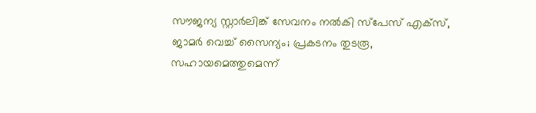സൗജന്യ സ്റ്റാർലിങ്ക് സേവനം നൽകി സ്പേസ് എക്സ്, ജാമർ വെച്ച് സൈന്യം; പ്രകടനം തുടരൂ, സഹായമെത്തുമെന്ന്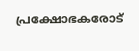പ്രക്ഷോഭകരോട്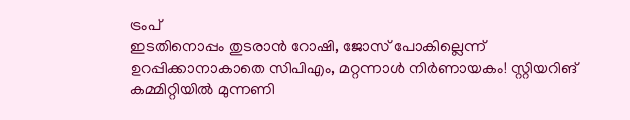ട്രംപ്
ഇടതിനൊപ്പം തുടരാൻ റോഷി, ജോസ് പോകില്ലെന്ന് ഉറപ്പിക്കാനാകാതെ സിപിഎം, മറ്റന്നാൾ നിർണായകം! സ്റ്റിയറിങ്‌ കമ്മിറ്റിയിൽ മുന്നണി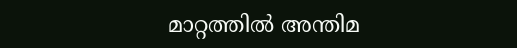മാറ്റത്തിൽ അന്തിമ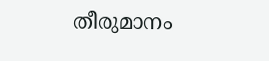തീരുമാനം